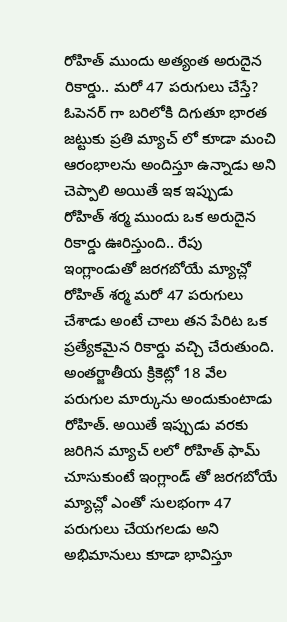రోహిత్ ముందు అత్యంత అరుదైన రికార్డు.. మరో 47 పరుగులు చేస్తే?
ఓపెనర్ గా బరిలోకి దిగుతూ భారత జట్టుకు ప్రతి మ్యాచ్ లో కూడా మంచి ఆరంభాలను అందిస్తూ ఉన్నాడు అని చెప్పాలి అయితే ఇక ఇప్పుడు రోహిత్ శర్మ ముందు ఒక అరుదైన రికార్డు ఊరిస్తుంది.. రేపు ఇంగ్లాండుతో జరగబోయే మ్యాచ్లో రోహిత్ శర్మ మరో 47 పరుగులు చేశాడు అంటే చాలు తన పేరిట ఒక ప్రత్యేకమైన రికార్డు వచ్చి చేరుతుంది. అంతర్జాతీయ క్రికెట్లో 18 వేల పరుగుల మార్కును అందుకుంటాడు రోహిత్. అయితే ఇప్పుడు వరకు జరిగిన మ్యాచ్ లలో రోహిత్ ఫామ్ చూసుకుంటే ఇంగ్లాండ్ తో జరగబోయే మ్యాచ్లో ఎంతో సులభంగా 47 పరుగులు చేయగలడు అని అభిమానులు కూడా భావిస్తూ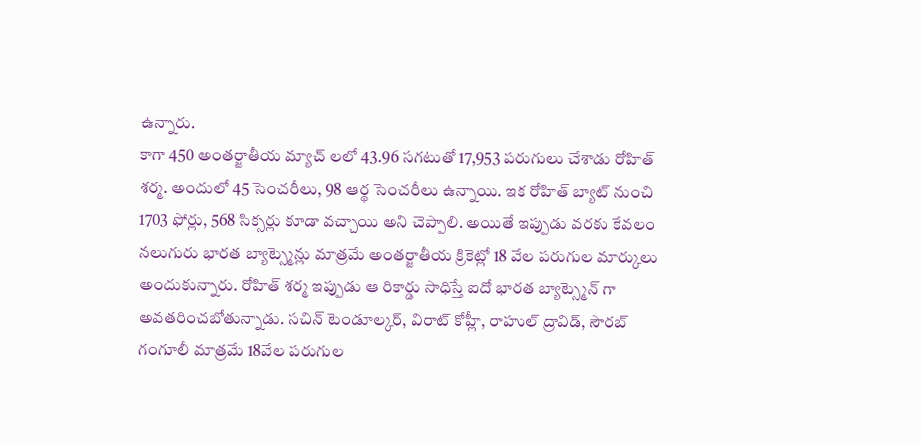ఉన్నారు.
కాగా 450 అంతర్జాతీయ మ్యాచ్ లలో 43.96 సగటుతో 17,953 పరుగులు చేశాడు రోహిత్ శర్మ. అందులో 45 సెంచరీలు, 98 ఆర్థ సెంచరీలు ఉన్నాయి. ఇక రోహిత్ బ్యాట్ నుంచి 1703 ఫోర్లు, 568 సిక్సర్లు కూడా వచ్చాయి అని చెప్పాలి. అయితే ఇప్పుడు వరకు కేవలం నలుగురు భారత బ్యాట్స్మెన్లు మాత్రమే అంతర్జాతీయ క్రికెట్లో 18 వేల పరుగుల మార్కులు అందుకున్నారు. రోహిత్ శర్మ ఇప్పుడు ఆ రికార్డు సాధిస్తే ఐదో భారత బ్యాట్స్మెన్ గా అవతరించబోతున్నాడు. సచిన్ టెండూల్కర్, విరాట్ కోహ్లీ, రాహుల్ ద్రావిడ్, సౌరబ్ గంగూలీ మాత్రమే 18వేల పరుగుల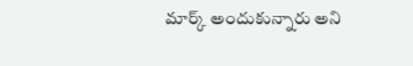మార్క్ అందుకున్నారు అని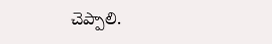చెప్పాలి.